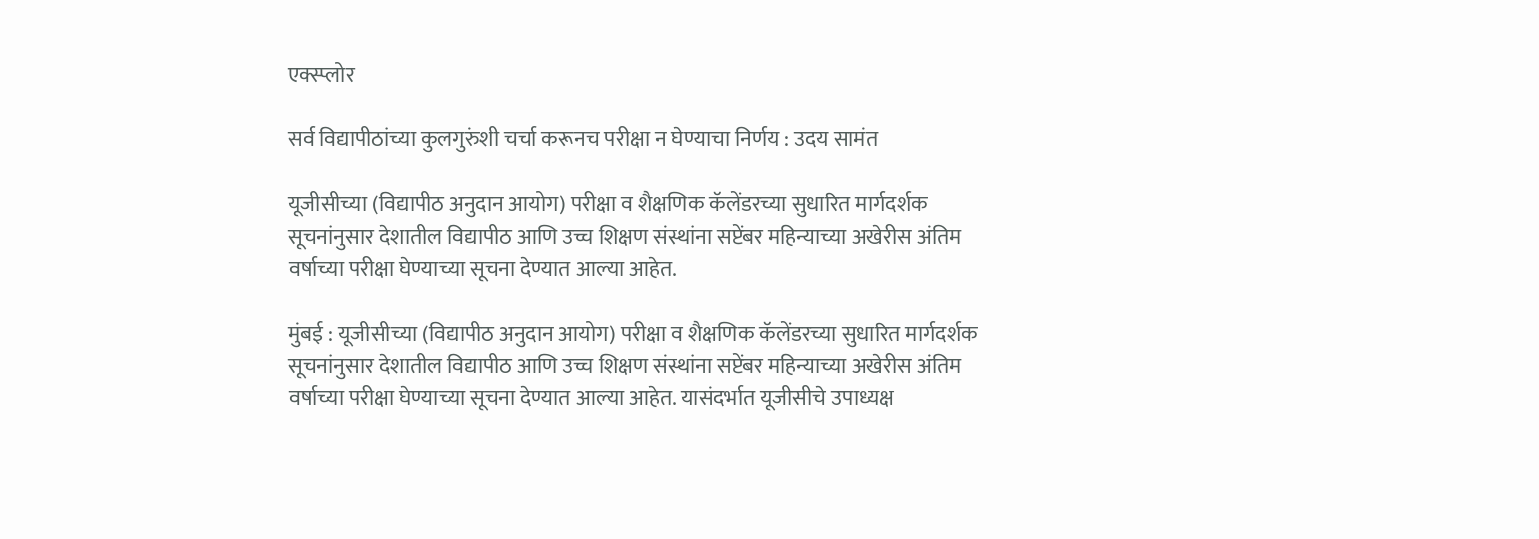एक्स्प्लोर

सर्व विद्यापीठांच्या कुलगुरुंशी चर्चा करूनच परीक्षा न घेण्याचा निर्णय : उदय सामंत

यूजीसीच्या (विद्यापीठ अनुदान आयोग) परीक्षा व शैक्षणिक कॅलेंडरच्या सुधारित मार्गदर्शक सूचनांनुसार देशातील विद्यापीठ आणि उच्च शिक्षण संस्थांना सप्टेंबर महिन्याच्या अखेरीस अंतिम वर्षाच्या परीक्षा घेण्याच्या सूचना देण्यात आल्या आहेत.

मुंबई : यूजीसीच्या (विद्यापीठ अनुदान आयोग) परीक्षा व शैक्षणिक कॅलेंडरच्या सुधारित मार्गदर्शक सूचनांनुसार देशातील विद्यापीठ आणि उच्च शिक्षण संस्थांना सप्टेंबर महिन्याच्या अखेरीस अंतिम वर्षाच्या परीक्षा घेण्याच्या सूचना देण्यात आल्या आहेत. यासंदर्भात यूजीसीचे उपाध्यक्ष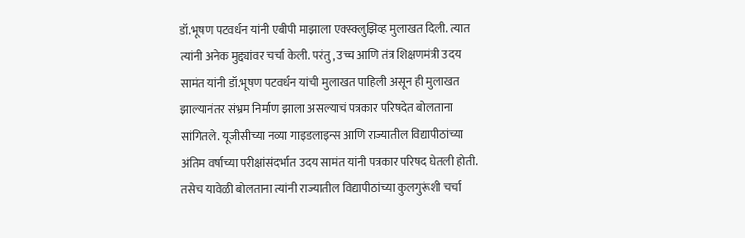डॉ.भूषण पटवर्धन यांनी एबीपी माझाला एक्स्क्लुझिव्ह मुलाखत दिली. त्यात त्यांनी अनेक मुद्द्यांवर चर्चा केली. परंतु, उच्च आणि तंत्र शिक्षणमंत्री उदय सामंत यांनी डॉ.भूषण पटवर्धन यांची मुलाखत पाहिली असून ही मुलाखत झाल्यानंतर संभ्रम निर्माण झाला असल्याचं पत्रकार परिषदेत बोलताना सांगितले. यूजीसीच्या नव्या गाइडलाइन्स आणि राज्यातील विद्यापीठांच्या अंतिम वर्षाच्या परीक्षांसंदर्भात उदय सामंत यांनी पत्रकार परिषद घेतली होती. तसेच यावेळी बोलताना त्यांनी राज्यातील विद्यापीठांच्या कुलगुरूंशी चर्चा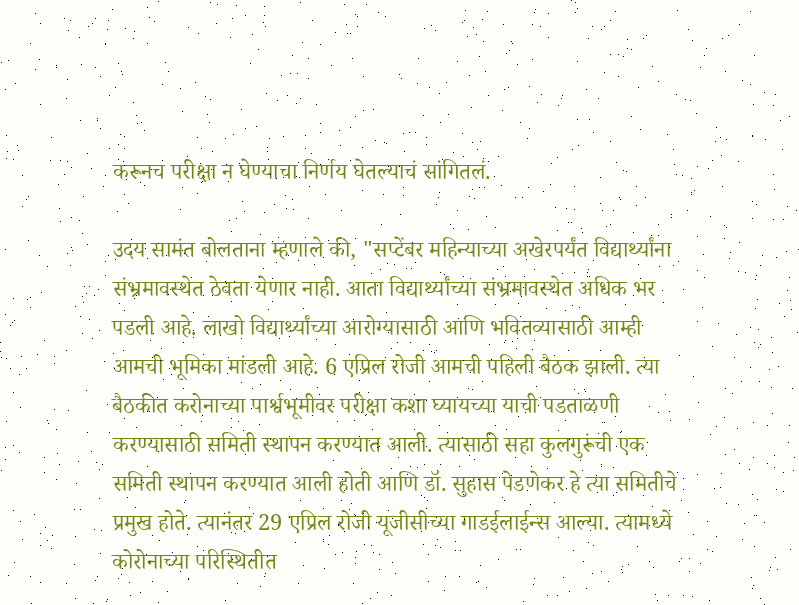करूनच परीक्षा न घेण्याचा निर्णय घेतल्याचं सांगितलं.

उदय सामंत बोलताना म्हणाले की, "सप्टेंबर महिन्याच्या अखेरपर्यंत विद्यार्थ्यांना संभ्रमावस्थेत ठेवता येणार नाही. आता विद्यार्थ्यांच्या संभ्रमावस्थेत अधिक भर पडली आहे. लाखो विद्यार्थ्यांच्या आरोग्यासाठी आणि भवितव्यासाठी आम्ही आमची भूमिका मांडली आहे. 6 एप्रिल रोजी आमची पहिली बैठक झाली. त्या बैठकीत करोनाच्या पार्श्वभूमीवर परीक्षा कशा घ्यायच्या याची पडताळणी करण्यासाठी समिती स्थापन करण्यात आली. त्यासाठी सहा कुलगुरूंची एक समिती स्थापन करण्यात आली होती आणि डॉ. सुहास पेडणेकर हे त्या समितीचे प्रमुख होते. त्यानंतर 29 एप्रिल रोजी यूजीसीच्या गाडईलाईन्स आल्या. त्यामध्ये कोरोनाच्या परिस्थितीत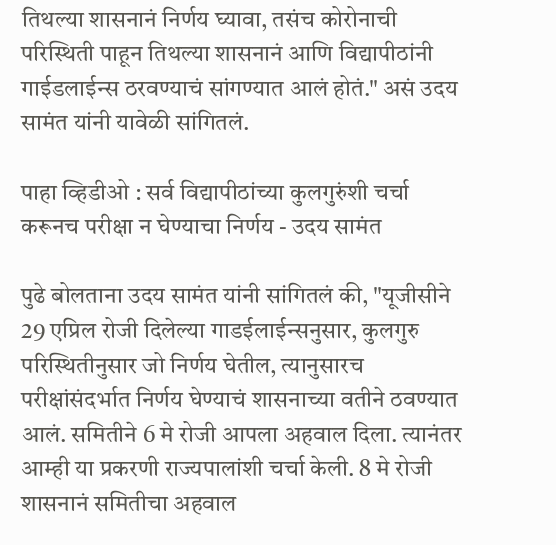तिथल्या शासनानं निर्णय घ्यावा, तसंच कोरोनाची परिस्थिती पाहून तिथल्या शासनानं आणि विद्यापीठांनी गाईडलाईन्स ठरवण्याचं सांगण्यात आलं होतं." असं उदय सामंत यांनी यावेळी सांगितलं.

पाहा व्हिडीओ : सर्व विद्यापीठांच्या कुलगुरुंशी चर्चा करूनच परीक्षा न घेण्याचा निर्णय - उदय सामंत

पुढे बोलताना उदय सामंत यांनी सांगितलं की, "यूजीसीने 29 एप्रिल रोजी दिलेल्या गाडईलाईन्सनुसार, कुलगुरु परिस्थितीनुसार जो निर्णय घेतील, त्यानुसारच परीक्षांसंदर्भात निर्णय घेण्याचं शासनाच्या वतीने ठवण्यात आलं. समितीने 6 मे रोजी आपला अहवाल दिला. त्यानंतर आम्ही या प्रकरणी राज्यपालांशी चर्चा केली. 8 मे रोजी शासनानं समितीचा अहवाल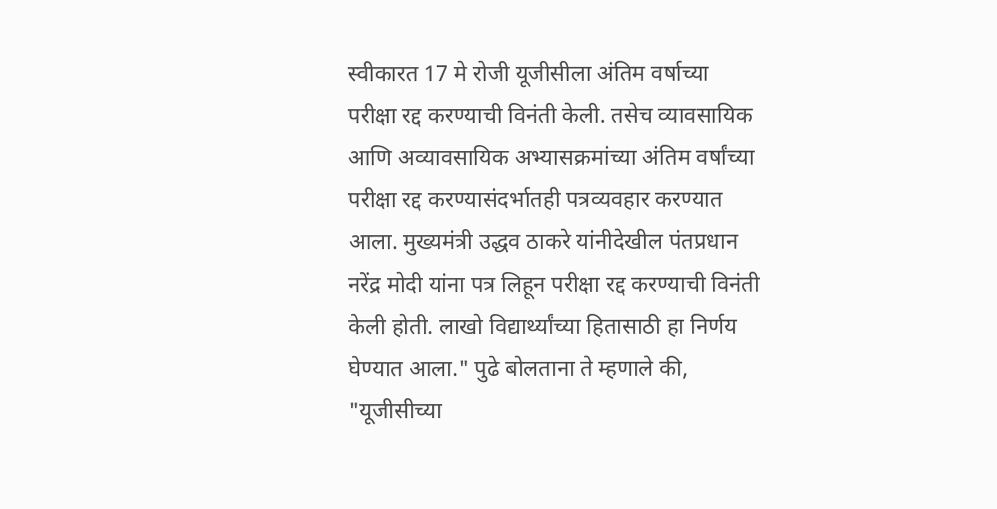स्वीकारत 17 मे रोजी यूजीसीला अंतिम वर्षाच्या परीक्षा रद्द करण्याची विनंती केली. तसेच व्यावसायिक आणि अव्यावसायिक अभ्यासक्रमांच्या अंतिम वर्षांच्या परीक्षा रद्द करण्यासंदर्भातही पत्रव्यवहार करण्यात आला. मुख्यमंत्री उद्धव ठाकरे यांनीदेखील पंतप्रधान नरेंद्र मोदी यांना पत्र लिहून परीक्षा रद्द करण्याची विनंती केली होती. लाखो विद्यार्थ्यांच्या हितासाठी हा निर्णय घेण्यात आला." पुढे बोलताना ते म्हणाले की, "यूजीसीच्या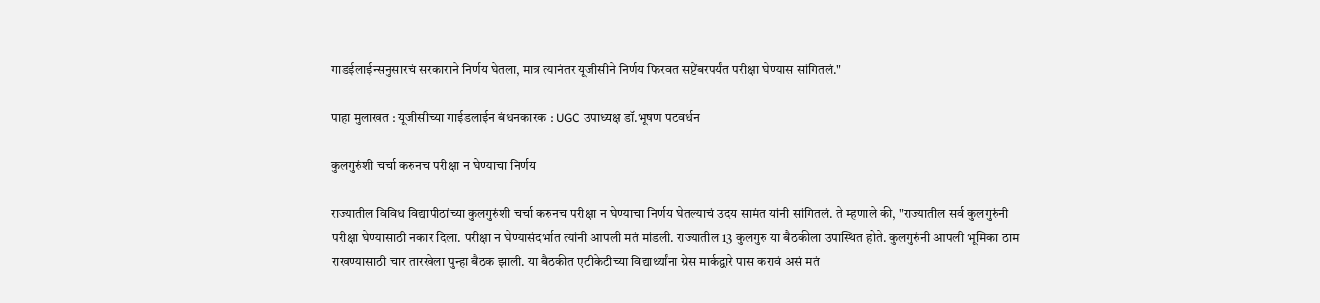गाडईलाईन्सनुसारचं सरकाराने निर्णय घेतला, मात्र त्यानंतर यूजीसीने निर्णय फिरवत सप्टेंबरपर्यंत परीक्षा घेण्यास सांगितलं."

पाहा मुलाखत : यूजीसीच्या गाईडलाईन बंधनकारक : UGC उपाध्यक्ष डॉ.भूषण पटवर्धन

कुलगुरुंशी चर्चा करुनच परीक्षा न घेण्याचा निर्णय

राज्यातील विविध विद्यापीठांच्या कुलगुरुंशी चर्चा करुनच परीक्षा न घेण्याचा निर्णय घेतल्याचं उदय सामंत यांनी सांगितलं. ते म्हणाले की, "राज्यातील सर्व कुलगुरुंनी परीक्षा घेण्यासाठी नकार दिला. परीक्षा न घेण्यासंदर्भात त्यांनी आपली मतं मांडली. राज्यातील 13 कुलगुरु या बैठकीला उपास्थित होते. कुलगुरुंनी आपली भूमिका ठाम राखण्यासाठी चार तारखेला पुन्हा बैठक झाली. या बैठकीत एटीकेटीच्या विद्यार्थ्यांना ग्रेस मार्कद्वारे पास करावं असं मतं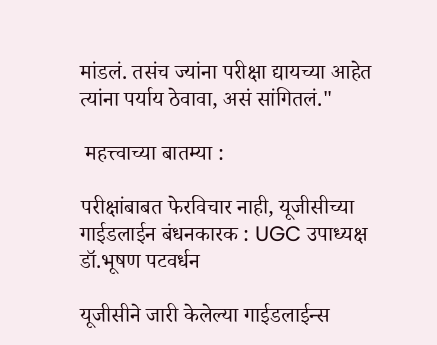मांडलं. तसंच ज्यांना परीक्षा द्यायच्या आहेत त्यांना पर्याय ठेवावा, असं सांगितलं."

 महत्त्वाच्या बातम्या :

परीक्षांबाबत फेरविचार नाही, यूजीसीच्या गाईडलाईन बंधनकारक : UGC उपाध्यक्ष डॉ.भूषण पटवर्धन

यूजीसीने जारी केलेल्या गाईडलाईन्स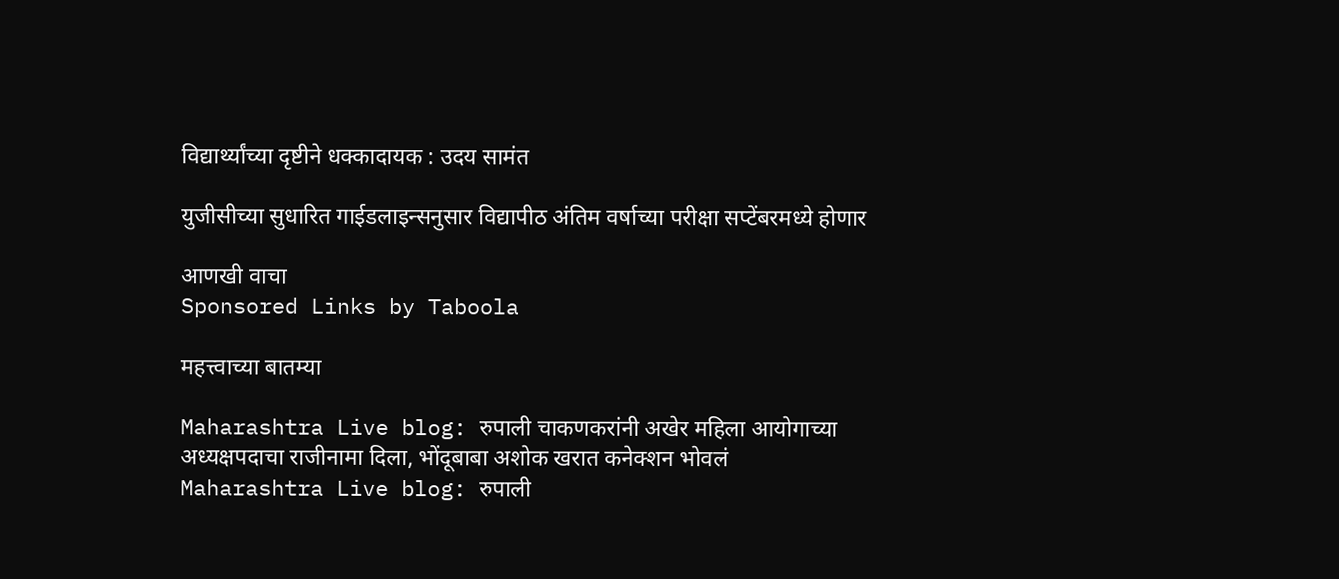विद्यार्थ्यांच्या दृष्टीने धक्कादायक : उदय सामंत

युजीसीच्या सुधारित गाईडलाइन्सनुसार विद्यापीठ अंतिम वर्षाच्या परीक्षा सप्टेंबरमध्ये होणार

आणखी वाचा
Sponsored Links by Taboola

महत्त्वाच्या बातम्या

Maharashtra Live blog: रुपाली चाकणकरांनी अखेर महिला आयोगाच्या अध्यक्षपदाचा राजीनामा दिला, भोंदूबाबा अशोक खरात कनेक्शन भोवलं
Maharashtra Live blog: रुपाली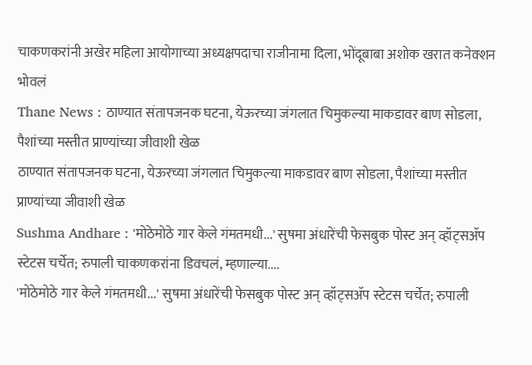चाकणकरांनी अखेर महिला आयोगाच्या अध्यक्षपदाचा राजीनामा दिला, भोंदूबाबा अशोक खरात कनेक्शन भोवलं
Thane News : ठाण्यात संतापजनक घटना, येऊरच्या जंगलात चिमुकल्या माकडावर बाण सोडला, पैशांच्या मस्तीत प्राण्यांच्या जीवाशी खेळ
ठाण्यात संतापजनक घटना, येऊरच्या जंगलात चिमुकल्या माकडावर बाण सोडला, पैशांच्या मस्तीत प्राण्यांच्या जीवाशी खेळ
Sushma Andhare : 'मोठेमोठे गार केले गंमतमधी...' सुषमा अंधारेंची फेसबुक पोस्ट अन् व्हॉट्सॲप स्टेटस चर्चेत; रुपाली चाकणकरांना डिवचलं, म्हणाल्या....
'मोठेमोठे गार केले गंमतमधी...' सुषमा अंधारेंची फेसबुक पोस्ट अन् व्हॉट्सॲप स्टेटस चर्चेत; रुपाली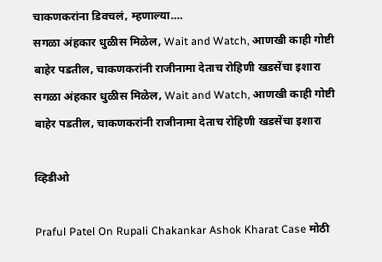चाकणकरांना डिवचलं, म्हणाल्या....
सगळा अंहकार धुळीस मिळेल, Wait and Watch, आणखी काही गोष्टी बाहेर पडतील, चाकणकरांनी राजीनामा देताच रोहिणी खडसेंचा इशारा
सगळा अंहकार धुळीस मिळेल, Wait and Watch, आणखी काही गोष्टी बाहेर पडतील, चाकणकरांनी राजीनामा देताच रोहिणी खडसेंचा इशारा

व्हिडीओ

Praful Patel On Rupali Chakankar Ashok Kharat Case मोठी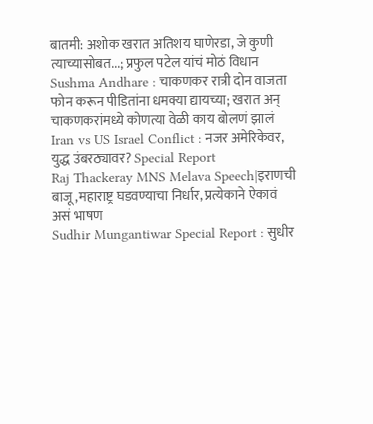बातमी: अशोक खरात अतिशय घाणेरडा, जे कुणी त्याच्यासोबत...; प्रफुल पटेल यांचं मोठं विधान
Sushma Andhare : चाकणकर रात्री दोन वाजता फोन करून पीडितांना धमक्या द्यायच्या; खरात अन् चाकणकरांमध्ये कोणत्या वेळी काय बोलणं झालं
Iran vs US Israel Conflict : नजर अमेरिकेवर, युद्ध उंबरठ्यावर? Special Report
Raj Thackeray MNS Melava Speech|इराणची बाजू,महाराष्ट्र घडवण्याचा निर्धार, प्रत्येकाने ऐकावं असं भाषण
Sudhir Mungantiwar Special Report : सुधीर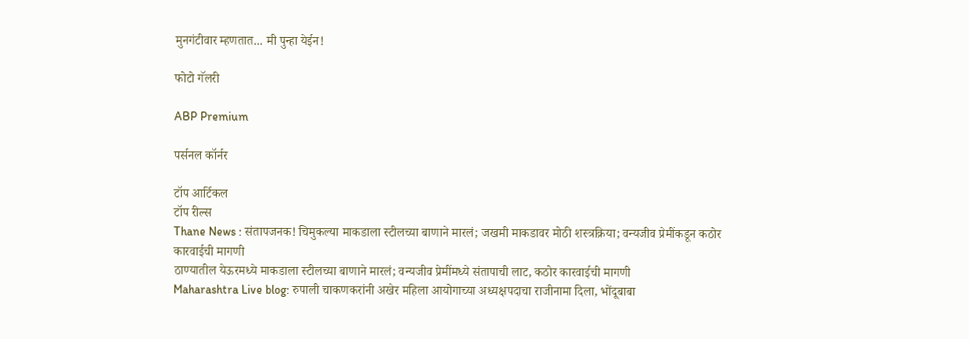मुनगंटीवार म्हणतात... मी पुन्हा येईन!

फोटो गॅलरी

ABP Premium

पर्सनल कॉर्नर

टॉप आर्टिकल
टॉप रील्स
Thane News : संतापजनक! चिमुकल्या माकडाला स्टीलच्या बाणाने मारलं; जखमी माकडावर मोठी शस्त्रक्रिया; वन्यजीव प्रेमींकडून कठोर कारवाईची मागणी
ठाण्यातील येऊरमध्ये माकडाला स्टीलच्या बाणाने मारलं; वन्यजीव प्रेमींमध्ये संतापाची लाट, कठोर कारवाईची मागणी
Maharashtra Live blog: रुपाली चाकणकरांनी अखेर महिला आयोगाच्या अध्यक्षपदाचा राजीनामा दिला, भोंदूबाबा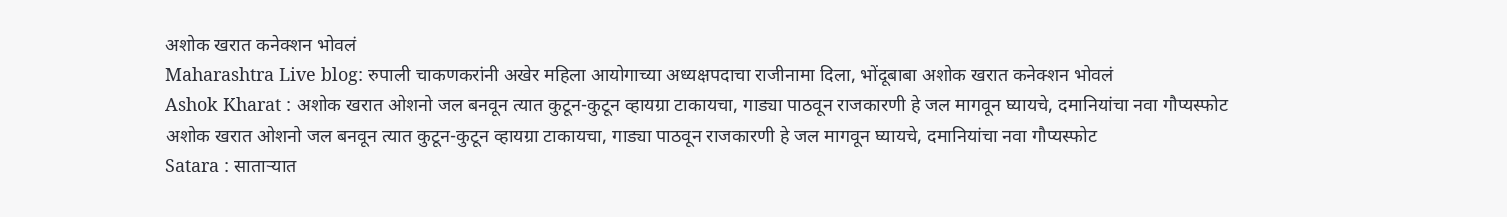अशोक खरात कनेक्शन भोवलं
Maharashtra Live blog: रुपाली चाकणकरांनी अखेर महिला आयोगाच्या अध्यक्षपदाचा राजीनामा दिला, भोंदूबाबा अशोक खरात कनेक्शन भोवलं
Ashok Kharat : अशोक खरात ओशनो जल बनवून त्यात कुटून-कुटून व्हायग्रा टाकायचा, गाड्या पाठवून राजकारणी हे जल मागवून घ्यायचे, दमानियांचा नवा गौप्यस्फोट
अशोक खरात ओशनो जल बनवून त्यात कुटून-कुटून व्हायग्रा टाकायचा, गाड्या पाठवून राजकारणी हे जल मागवून घ्यायचे, दमानियांचा नवा गौप्यस्फोट
Satara : साताऱ्यात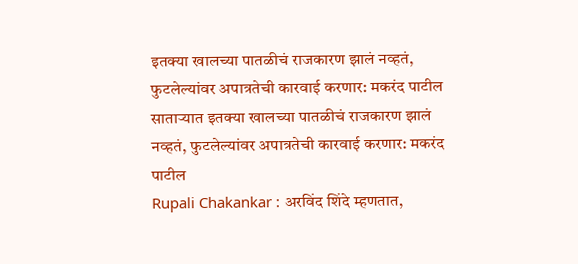इतक्या खालच्या पातळीचं राजकारण झालं नव्हतं, फुटलेल्यांवर अपात्रतेची कारवाई करणार: मकरंद पाटील
साताऱ्यात इतक्या खालच्या पातळीचं राजकारण झालं नव्हतं, फुटलेल्यांवर अपात्रतेची कारवाई करणार: मकरंद पाटील
Rupali Chakankar : अरविंद शिंदे म्हणतात,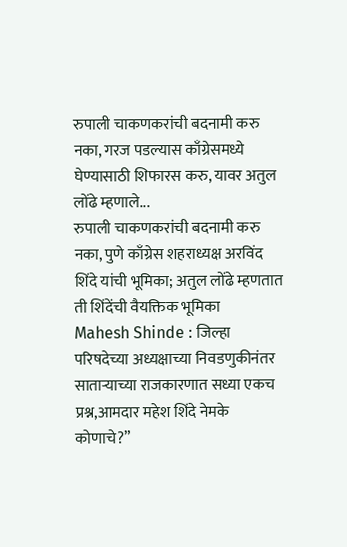रुपाली चाकणकरांची बदनामी करु नका, गरज पडल्यास काँग्रेसमध्ये घेण्यासाठी शिफारस करु, यावर अतुल लोंढे म्हणाले...
रुपाली चाकणकरांची बदनामी करु नका, पुणे काँग्रेस शहराध्यक्ष अरविंद शिंदे यांची भूमिका; अतुल लोंढे म्हणतात ती शिंदेंची वैयक्तिक भूमिका
Mahesh Shinde : जिल्हा परिषदेच्या अध्यक्षाच्या निवडणुकीनंतर साताऱ्याच्या राजकारणात सध्या एकच प्रश्न,आमदार महेश शिंदे नेमके कोणाचे?”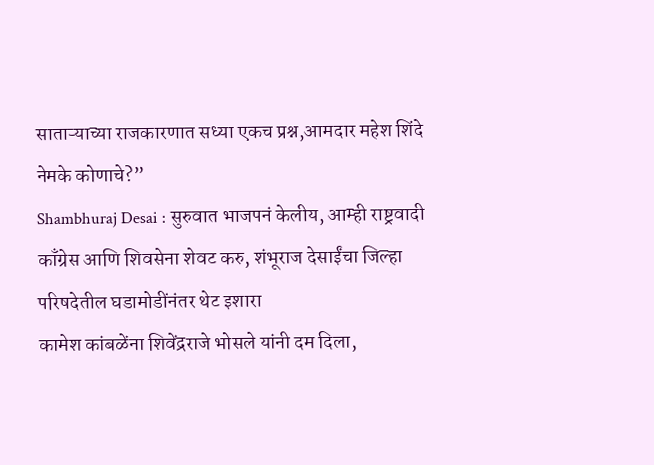साताऱ्याच्या राजकारणात सध्या एकच प्रश्न,आमदार महेश शिंदे नेमके कोणाचे?”
Shambhuraj Desai : सुरुवात भाजपनं केलीय, आम्ही राष्ट्रवादी काँग्रेस आणि शिवसेना शेवट करु, शंभूराज देसाईंचा जिल्हा परिषदेतील घडामोडींनंतर थेट इशारा
कामेश कांबळेंना शिवेंद्रराजे भोसले यांनी दम दिला,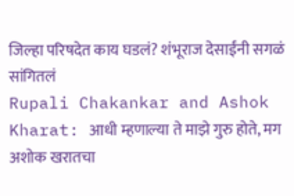जिल्हा परिषदेत काय घडलं? शंभूराज देसाईंनी सगळं सांगितलं
Rupali Chakankar and Ashok Kharat: आधी म्हणाल्या ते माझे गुरु होते, मग अशोक खरातचा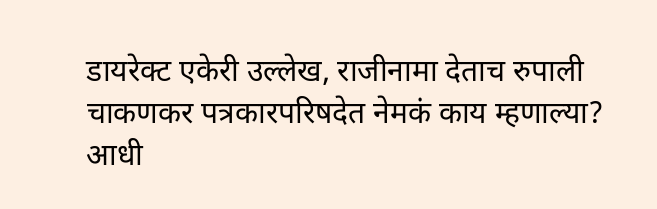डायरेक्ट एकेरी उल्लेख, राजीनामा देताच रुपाली चाकणकर पत्रकारपरिषदेत नेमकं काय म्हणाल्या?
आधी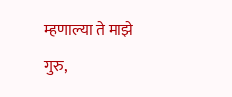म्हणाल्या ते माझे गुरु,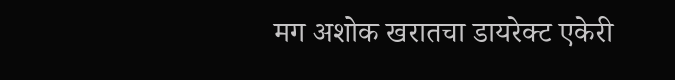मग अशोक खरातचा डायरेक्ट एकेरी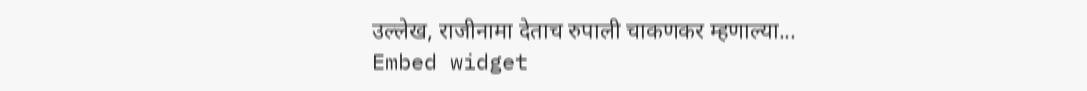उल्लेख, राजीनामा देताच रुपाली चाकणकर म्हणाल्या...
Embed widget